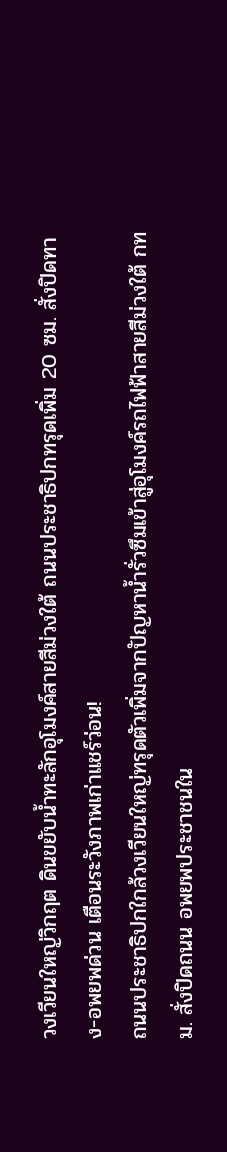วงเวียนใหญ่วิกฤต ดินขยับน้ำทะลักอุโมงค์สายสีม่วงใต้ ถนนประชาธิปกทรุดเพิ่ม 20 ซม. สั่งปิดทาง-อพยพด่วน เตือนระวังภาพเก่าแชร์ว่อน!
ถนนประชาธิปกใกล้วงเวียนใหญ่ทรุดตัวเพิ่มจากปัญหาน้ำรั่วซึมเข้าสู่อุโมงค์รถไฟฟ้าสายสีม่วงใต้ กทม. สั่งปิดถนน อพยพประชาชนใน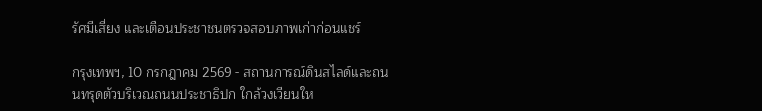รัศมีเสี่ยง และเตือนประชาชนตรวจสอบภาพเก่าก่อนแชร์

กรุงเทพฯ, 10 กรกฎาคม 2569 - สถานการณ์ดินสไลด์และถนนทรุดตัวบริเวณถนนประชาธิปก ใกล้วงเวียนให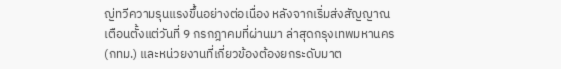ญ่ทวีความรุนแรงขึ้นอย่างต่อเนื่อง หลังจากเริ่มส่งสัญญาณเตือนตั้งแต่วันที่ 9 กรกฎาคมที่ผ่านมา ล่าสุดกรุงเทพมหานคร (กทม.) และหน่วยงานที่เกี่ยวข้องต้องยกระดับมาต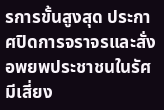รการขั้นสูงสุด ประกาศปิดการจราจรและสั่งอพยพประชาชนในรัศมีเสี่ยง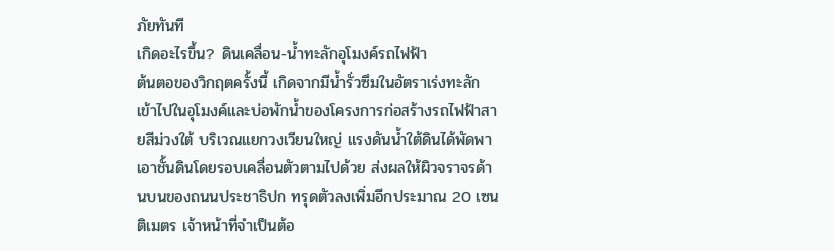ภัยทันที
เกิดอะไรขึ้น? ดินเคลื่อน-น้ำทะลักอุโมงค์รถไฟฟ้า
ต้นตอของวิกฤตครั้งนี้ เกิดจากมีน้ำรั่วซึมในอัตราเร่งทะลักเข้าไปในอุโมงค์และบ่อพักน้ำของโครงการก่อสร้างรถไฟฟ้าสายสีม่วงใต้ บริเวณแยกวงเวียนใหญ่ แรงดันน้ำใต้ดินได้พัดพาเอาชั้นดินโดยรอบเคลื่อนตัวตามไปด้วย ส่งผลให้ผิวจราจรด้านบนของถนนประชาธิปก ทรุดตัวลงเพิ่มอีกประมาณ 20 เซนติเมตร เจ้าหน้าที่จำเป็นต้อ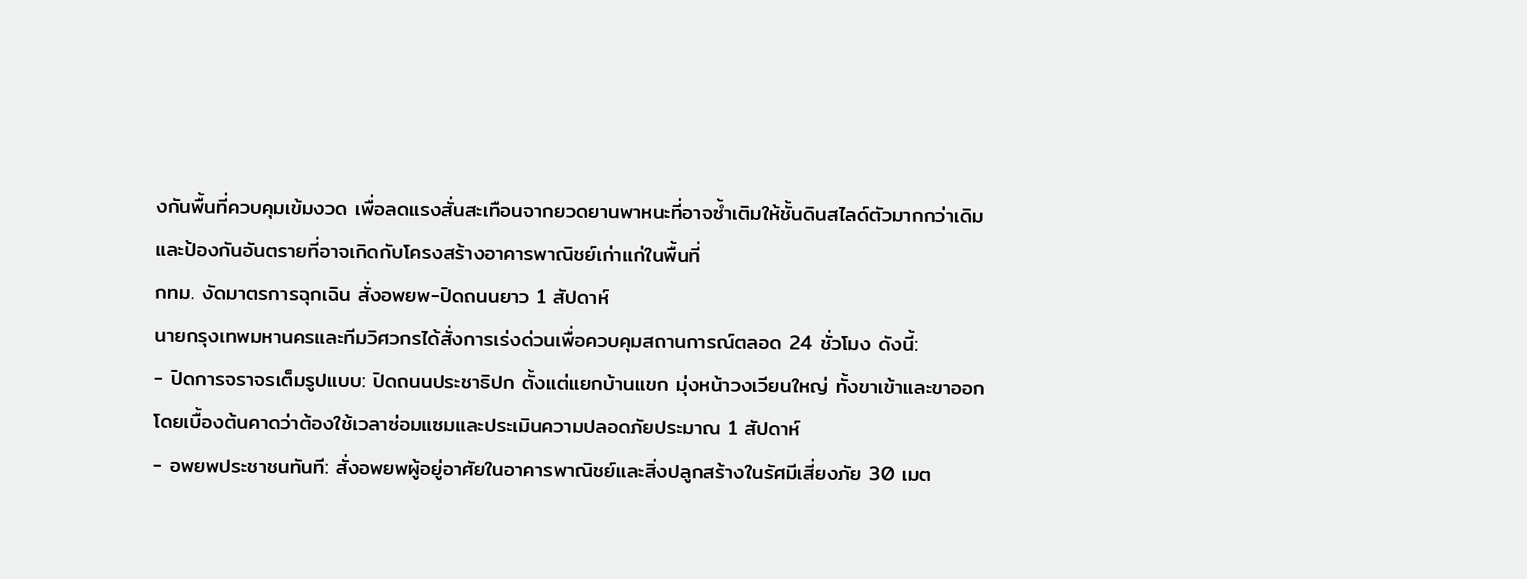งกันพื้นที่ควบคุมเข้มงวด เพื่อลดแรงสั่นสะเทือนจากยวดยานพาหนะที่อาจซ้ำเติมให้ชั้นดินสไลด์ตัวมากกว่าเดิม และป้องกันอันตรายที่อาจเกิดกับโครงสร้างอาคารพาณิชย์เก่าแก่ในพื้นที่
กทม. งัดมาตรการฉุกเฉิน สั่งอพยพ-ปิดถนนยาว 1 สัปดาห์
นายกรุงเทพมหานครและทีมวิศวกรได้สั่งการเร่งด่วนเพื่อควบคุมสถานการณ์ตลอด 24 ชั่วโมง ดังนี้:
- ปิดการจราจรเต็มรูปแบบ: ปิดถนนประชาธิปก ตั้งแต่แยกบ้านแขก มุ่งหน้าวงเวียนใหญ่ ทั้งขาเข้าและขาออก โดยเบื้องต้นคาดว่าต้องใช้เวลาซ่อมแซมและประเมินความปลอดภัยประมาณ 1 สัปดาห์
- อพยพประชาชนทันที: สั่งอพยพผู้อยู่อาศัยในอาคารพาณิชย์และสิ่งปลูกสร้างในรัศมีเสี่ยงภัย 30 เมต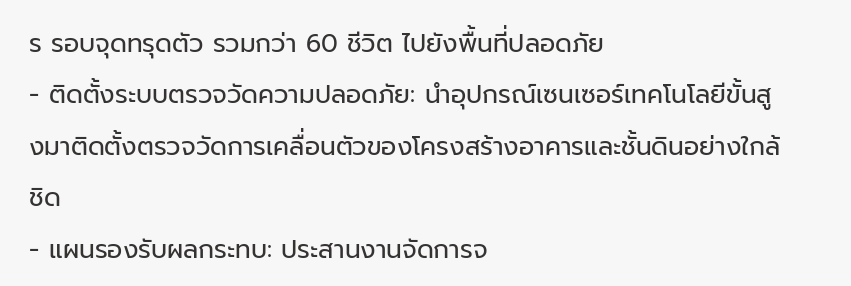ร รอบจุดทรุดตัว รวมกว่า 60 ชีวิต ไปยังพื้นที่ปลอดภัย
- ติดตั้งระบบตรวจวัดความปลอดภัย: นำอุปกรณ์เซนเซอร์เทคโนโลยีขั้นสูงมาติดตั้งตรวจวัดการเคลื่อนตัวของโครงสร้างอาคารและชั้นดินอย่างใกล้ชิด
- แผนรองรับผลกระทบ: ประสานงานจัดการจ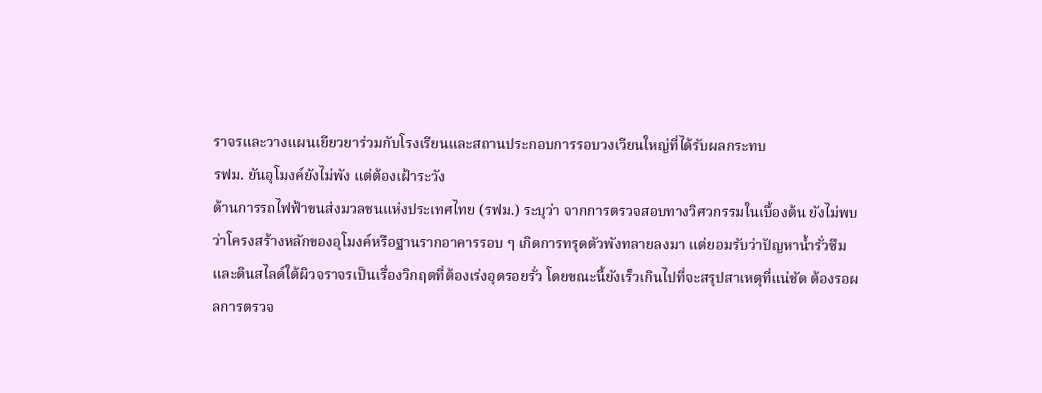ราจรและวางแผนเยียวยาร่วมกับโรงเรียนและสถานประกอบการรอบวงเวียนใหญ่ที่ได้รับผลกระทบ
รฟม. ยันอุโมงค์ยังไม่พัง แต่ต้องเฝ้าระวัง
ด้านการรถไฟฟ้าขนส่งมวลชนแห่งประเทศไทย (รฟม.) ระบุว่า จากการตรวจสอบทางวิศวกรรมในเบื้องต้น ยังไม่พบว่าโครงสร้างหลักของอุโมงค์หรือฐานรากอาคารรอบ ๆ เกิดการทรุดตัวพังทลายลงมา แต่ยอมรับว่าปัญหาน้ำรั่วซึมและดินสไลด์ใต้ผิวจราจรเป็นเรื่องวิกฤตที่ต้องเร่งอุดรอยรั่ว โดยขณะนี้ยังเร็วเกินไปที่จะสรุปสาเหตุที่แน่ชัด ต้องรอผลการตรวจ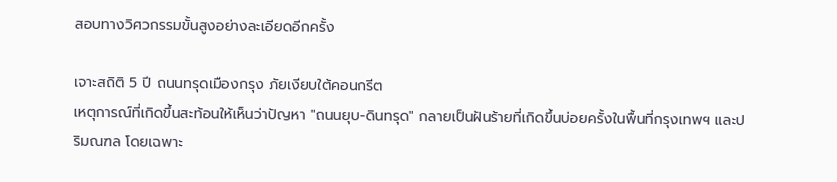สอบทางวิศวกรรมขั้นสูงอย่างละเอียดอีกครั้ง

เจาะสถิติ 5 ปี ถนนทรุดเมืองกรุง ภัยเงียบใต้คอนกรีต
เหตุการณ์ที่เกิดขึ้นสะท้อนให้เห็นว่าปัญหา "ถนนยุบ-ดินทรุด" กลายเป็นฝันร้ายที่เกิดขึ้นบ่อยครั้งในพื้นที่กรุงเทพฯ และปริมณฑล โดยเฉพาะ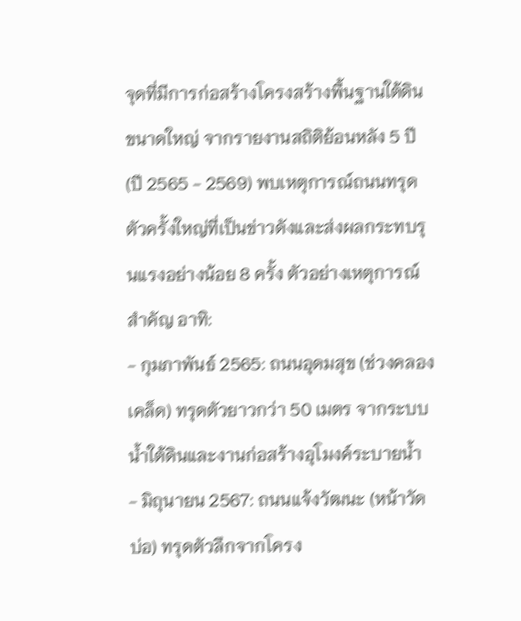จุดที่มีการก่อสร้างโครงสร้างพื้นฐานใต้ดินขนาดใหญ่ จากรายงานสถิติย้อนหลัง 5 ปี (ปี 2565 - 2569) พบเหตุการณ์ถนนทรุดตัวครั้งใหญ่ที่เป็นข่าวดังและส่งผลกระทบรุนแรงอย่างน้อย 8 ครั้ง ตัวอย่างเหตุการณ์สำคัญ อาทิ:
- กุมภาพันธ์ 2565: ถนนอุดมสุข (ช่วงคลองเคล็ด) ทรุดตัวยาวกว่า 50 เมตร จากระบบน้ำใต้ดินและงานก่อสร้างอุโมงค์ระบายน้ำ
- มิถุนายน 2567: ถนนแจ้งวัฒนะ (หน้าวัดบ่อ) ทรุดตัวลึกจากโครง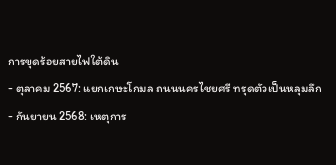การขุดร้อยสายไฟใต้ดิน
- ตุลาคม 2567: แยกเกษะโกมล ถนนนครไชยศรี ทรุดตัวเป็นหลุมลึก
- กันยายน 2568: เหตุการ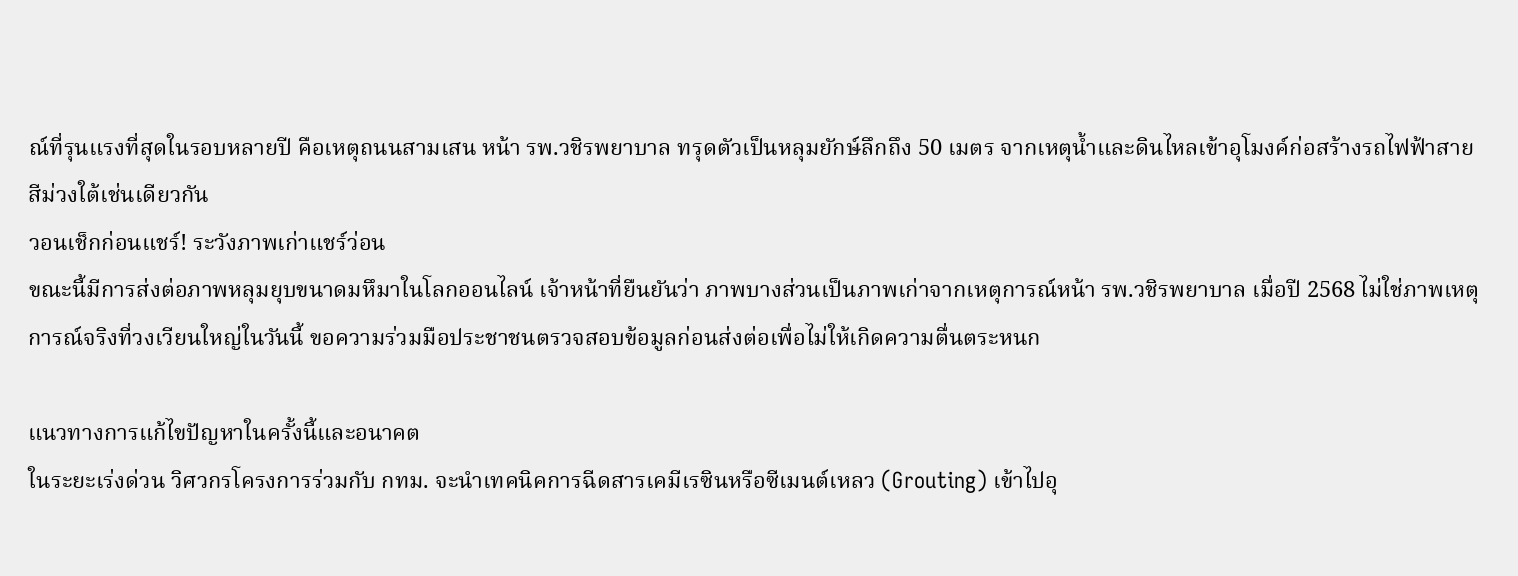ณ์ที่รุนแรงที่สุดในรอบหลายปี คือเหตุถนนสามเสน หน้า รพ.วชิรพยาบาล ทรุดตัวเป็นหลุมยักษ์ลึกถึง 50 เมตร จากเหตุน้ำและดินไหลเข้าอุโมงค์ก่อสร้างรถไฟฟ้าสายสีม่วงใต้เช่นเดียวกัน
วอนเช็กก่อนแชร์! ระวังภาพเก่าแชร์ว่อน
ขณะนี้มีการส่งต่อภาพหลุมยุบขนาดมหึมาในโลกออนไลน์ เจ้าหน้าที่ยืนยันว่า ภาพบางส่วนเป็นภาพเก่าจากเหตุการณ์หน้า รพ.วชิรพยาบาล เมื่อปี 2568 ไม่ใช่ภาพเหตุการณ์จริงที่วงเวียนใหญ่ในวันนี้ ขอความร่วมมือประชาชนตรวจสอบข้อมูลก่อนส่งต่อเพื่อไม่ให้เกิดความตื่นตระหนก

แนวทางการแก้ไขปัญหาในครั้งนี้และอนาคต
ในระยะเร่งด่วน วิศวกรโครงการร่วมกับ กทม. จะนำเทคนิคการฉีดสารเคมีเรซินหรือซีเมนต์เหลว (Grouting) เข้าไปอุ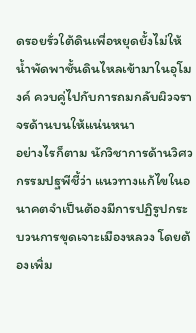ดรอยรั่วใต้ดินเพื่อหยุดยั้งไม่ให้น้ำพัดพาชั้นดินไหลเข้ามาในอุโมงค์ ควบคู่ไปกับการถมกลับผิวจราจรด้านบนให้แน่นหนา
อย่างไรก็ตาม นักวิชาการด้านวิศวกรรมปฐพีชี้ว่า แนวทางแก้ไขในอนาคตจำเป็นต้องมีการปฏิรูปกระบวนการขุดเจาะเมืองหลวง โดยต้องเพิ่ม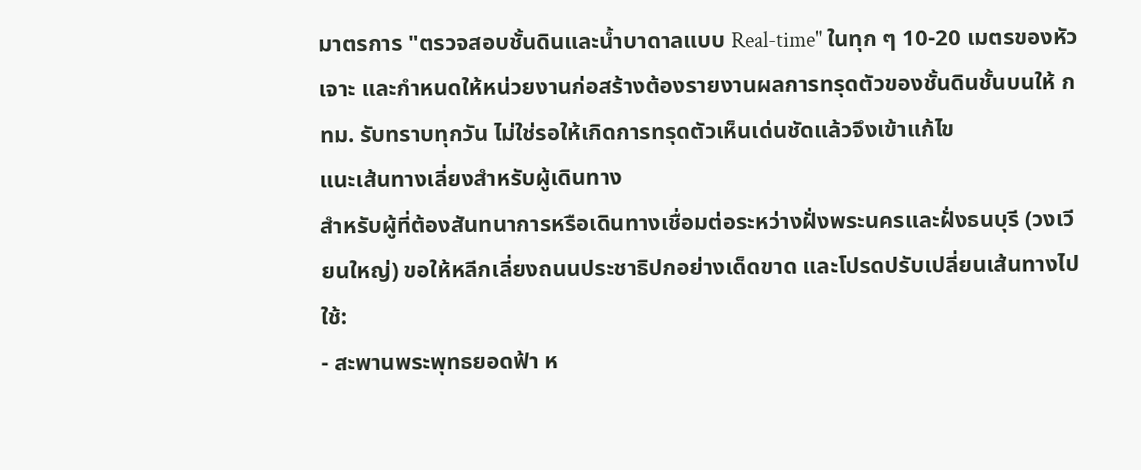มาตรการ "ตรวจสอบชั้นดินและน้ำบาดาลแบบ Real-time" ในทุก ๆ 10-20 เมตรของหัวเจาะ และกำหนดให้หน่วยงานก่อสร้างต้องรายงานผลการทรุดตัวของชั้นดินชั้นบนให้ กทม. รับทราบทุกวัน ไม่ใช่รอให้เกิดการทรุดตัวเห็นเด่นชัดแล้วจึงเข้าแก้ไข
แนะเส้นทางเลี่ยงสำหรับผู้เดินทาง
สำหรับผู้ที่ต้องสันทนาการหรือเดินทางเชื่อมต่อระหว่างฝั่งพระนครและฝั่งธนบุรี (วงเวียนใหญ่) ขอให้หลีกเลี่ยงถนนประชาธิปกอย่างเด็ดขาด และโปรดปรับเปลี่ยนเส้นทางไปใช้:
- สะพานพระพุทธยอดฟ้า ห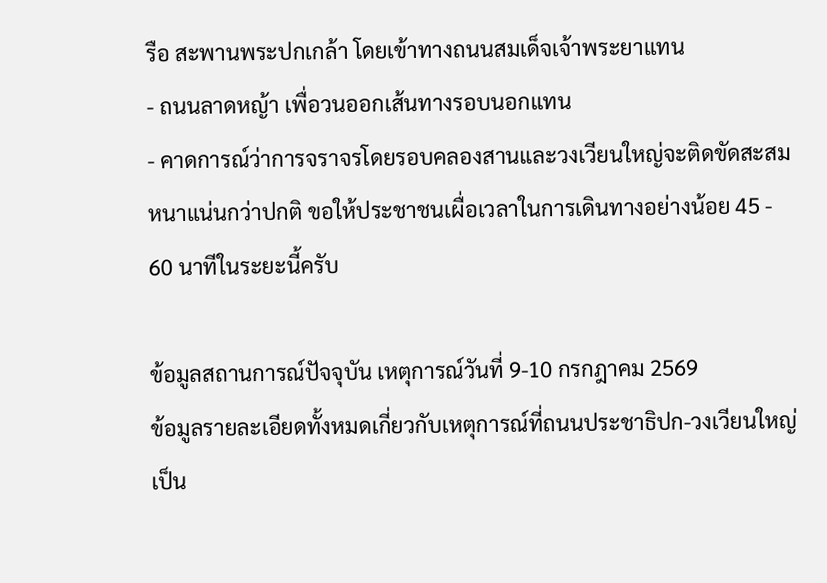รือ สะพานพระปกเกล้า โดยเข้าทางถนนสมเด็จเจ้าพระยาแทน
- ถนนลาดหญ้า เพื่อวนออกเส้นทางรอบนอกแทน
- คาดการณ์ว่าการจราจรโดยรอบคลองสานและวงเวียนใหญ่จะติดขัดสะสมหนาแน่นกว่าปกติ ขอให้ประชาชนเผื่อเวลาในการเดินทางอย่างน้อย 45 - 60 นาทีในระยะนี้ครับ

ข้อมูลสถานการณ์ปัจจุบัน เหตุการณ์วันที่ 9-10 กรกฎาคม 2569
ข้อมูลรายละเอียดทั้งหมดเกี่ยวกับเหตุการณ์ที่ถนนประชาธิปก-วงเวียนใหญ่ เป็น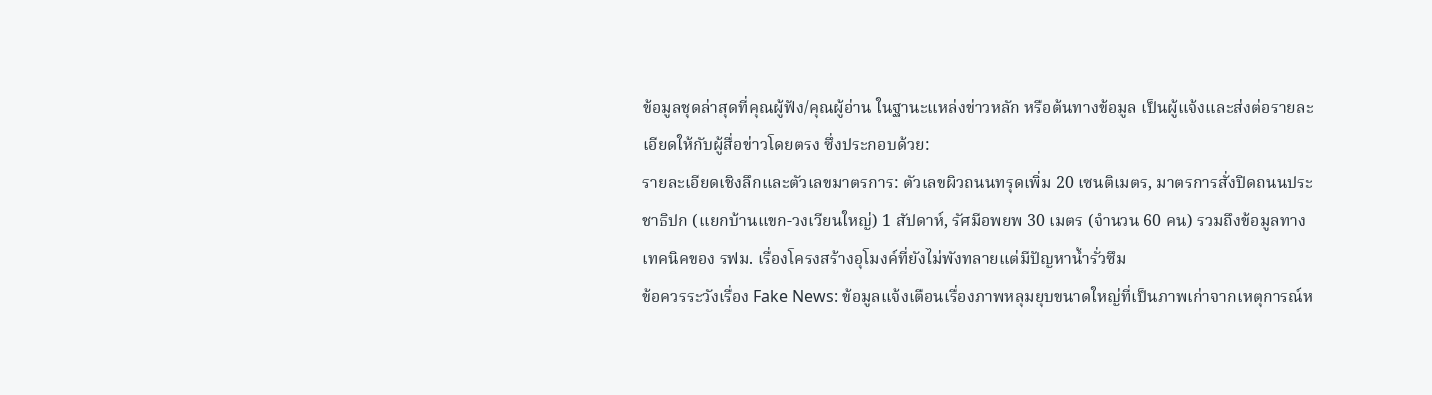ข้อมูลชุดล่าสุดที่คุณผู้ฟัง/คุณผู้อ่าน ในฐานะแหล่งข่าวหลัก หรือต้นทางข้อมูล เป็นผู้แจ้งและส่งต่อรายละเอียดให้กับผู้สื่อข่าวโดยตรง ซึ่งประกอบด้วย:
รายละเอียดเชิงลึกและตัวเลขมาตรการ: ตัวเลขผิวถนนทรุดเพิ่ม 20 เซนติเมตร, มาตรการสั่งปิดถนนประชาธิปก (แยกบ้านแขก-วงเวียนใหญ่) 1 สัปดาห์, รัศมีอพยพ 30 เมตร (จำนวน 60 คน) รวมถึงข้อมูลทางเทคนิคของ รฟม. เรื่องโครงสร้างอุโมงค์ที่ยังไม่พังทลายแต่มีปัญหาน้ำรั่วซึม
ข้อควรระวังเรื่อง Fake News: ข้อมูลแจ้งเตือนเรื่องภาพหลุมยุบขนาดใหญ่ที่เป็นภาพเก่าจากเหตุการณ์ห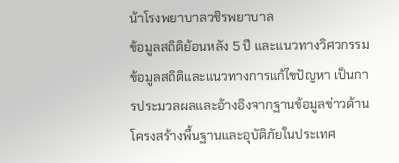น้าโรงพยาบาลวชิรพยาบาล
ข้อมูลสถิติย้อนหลัง 5 ปี และแนวทางวิศวกรรม
ข้อมูลสถิติและแนวทางการแก้ไขปัญหา เป็นการประมวลผลและอ้างอิงจากฐานข้อมูลข่าวด้านโครงสร้างพื้นฐานและอุบัติภัยในประเทศ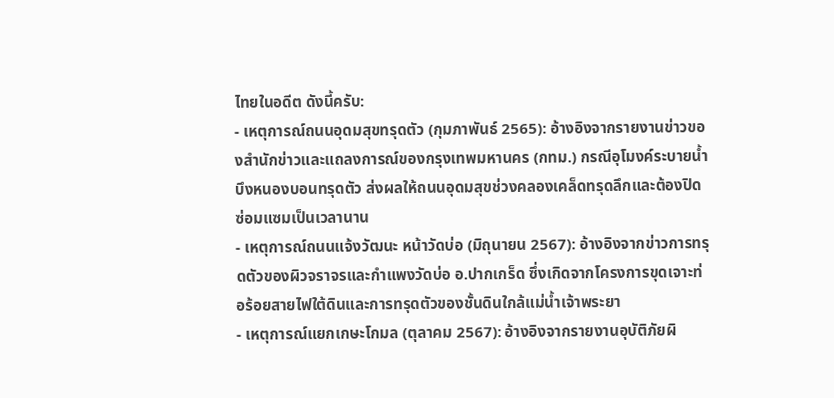ไทยในอดีต ดังนี้ครับ:
- เหตุการณ์ถนนอุดมสุขทรุดตัว (กุมภาพันธ์ 2565): อ้างอิงจากรายงานข่าวของสำนักข่าวและแถลงการณ์ของกรุงเทพมหานคร (กทม.) กรณีอุโมงค์ระบายน้ำบึงหนองบอนทรุดตัว ส่งผลให้ถนนอุดมสุขช่วงคลองเคล็ดทรุดลึกและต้องปิดซ่อมแซมเป็นเวลานาน
- เหตุการณ์ถนนแจ้งวัฒนะ หน้าวัดบ่อ (มิถุนายน 2567): อ้างอิงจากข่าวการทรุดตัวของผิวจราจรและกำแพงวัดบ่อ อ.ปากเกร็ด ซึ่งเกิดจากโครงการขุดเจาะท่อร้อยสายไฟใต้ดินและการทรุดตัวของชั้นดินใกล้แม่น้ำเจ้าพระยา
- เหตุการณ์แยกเกษะโกมล (ตุลาคม 2567): อ้างอิงจากรายงานอุบัติภัยผิ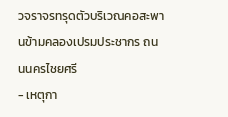วจราจรทรุดตัวบริเวณคอสะพานข้ามคลองเปรมประชากร ถนนนครไชยศรี
- เหตุกา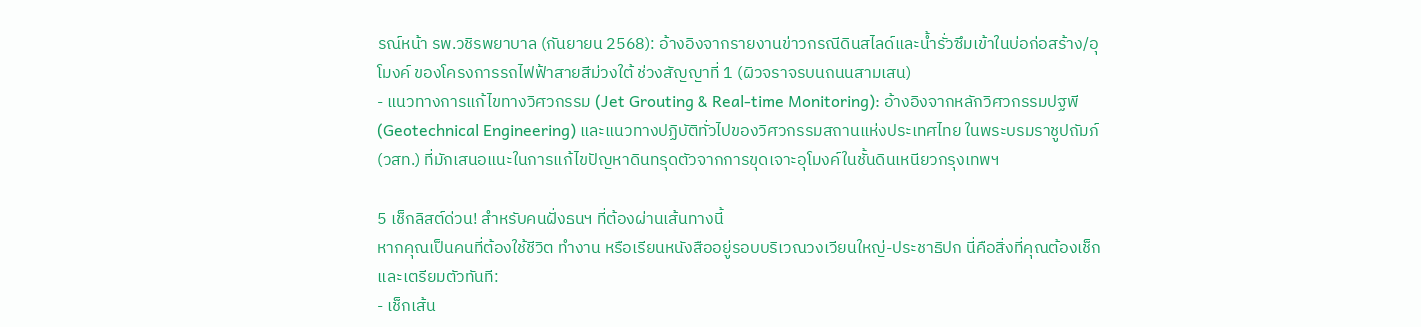รณ์หน้า รพ.วชิรพยาบาล (กันยายน 2568): อ้างอิงจากรายงานข่าวกรณีดินสไลด์และน้ำรั่วซึมเข้าในบ่อก่อสร้าง/อุโมงค์ ของโครงการรถไฟฟ้าสายสีม่วงใต้ ช่วงสัญญาที่ 1 (ผิวจราจรบนถนนสามเสน)
- แนวทางการแก้ไขทางวิศวกรรม (Jet Grouting & Real-time Monitoring): อ้างอิงจากหลักวิศวกรรมปฐพี (Geotechnical Engineering) และแนวทางปฏิบัติทั่วไปของวิศวกรรมสถานแห่งประเทศไทย ในพระบรมราชูปถัมภ์ (วสท.) ที่มักเสนอแนะในการแก้ไขปัญหาดินทรุดตัวจากการขุดเจาะอุโมงค์ในชั้นดินเหนียวกรุงเทพฯ

5 เช็กลิสต์ด่วน! สำหรับคนฝั่งธนฯ ที่ต้องผ่านเส้นทางนี้
หากคุณเป็นคนที่ต้องใช้ชีวิต ทำงาน หรือเรียนหนังสืออยู่รอบบริเวณวงเวียนใหญ่-ประชาธิปก นี่คือสิ่งที่คุณต้องเช็กและเตรียมตัวทันที:
- เช็กเส้น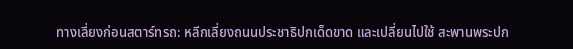ทางเลี่ยงก่อนสตาร์ทรถ: หลีกเลี่ยงถนนประชาธิปกเด็ดขาด และเปลี่ยนไปใช้ สะพานพระปก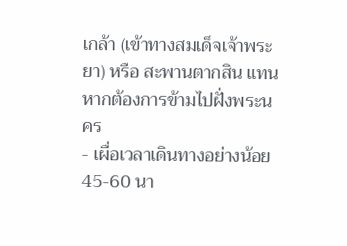เกล้า (เข้าทางสมเด็จเจ้าพระยา) หรือ สะพานตากสิน แทน หากต้องการข้ามไปฝั่งพระนคร
- เผื่อเวลาเดินทางอย่างน้อย 45-60 นา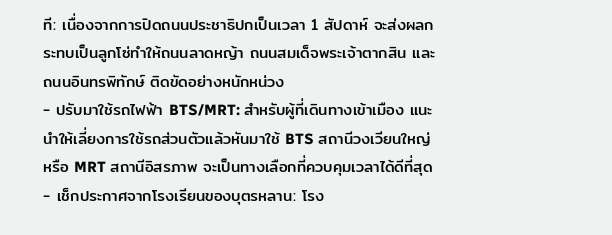ที: เนื่องจากการปิดถนนประชาธิปกเป็นเวลา 1 สัปดาห์ จะส่งผลกระทบเป็นลูกโซ่ทำให้ถนนลาดหญ้า ถนนสมเด็จพระเจ้าตากสิน และถนนอินทรพิทักษ์ ติดขัดอย่างหนักหน่วง
- ปรับมาใช้รถไฟฟ้า BTS/MRT: สำหรับผู้ที่เดินทางเข้าเมือง แนะนำให้เลี่ยงการใช้รถส่วนตัวแล้วหันมาใช้ BTS สถานีวงเวียนใหญ่ หรือ MRT สถานีอิสรภาพ จะเป็นทางเลือกที่ควบคุมเวลาได้ดีที่สุด
- เช็กประกาศจากโรงเรียนของบุตรหลาน: โรง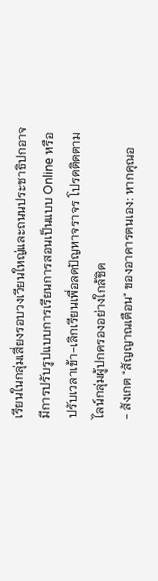เรียนในกลุ่มเสี่ยงรอบวงเวียนใหญ่และถนนประชาธิปกอาจมีการปรับรูปแบบการเรียนการสอนเป็นแบบ Online หรือปรับเวลาเข้า-เลิกเรียนเพื่อลดปัญหาจราจร โปรดติดตามไลน์กลุ่มผู้ปกครองอย่างใกล้ชิด
- สังเกต "สัญญาณเตือน" ของอาคารตนเอง: หากคุณอ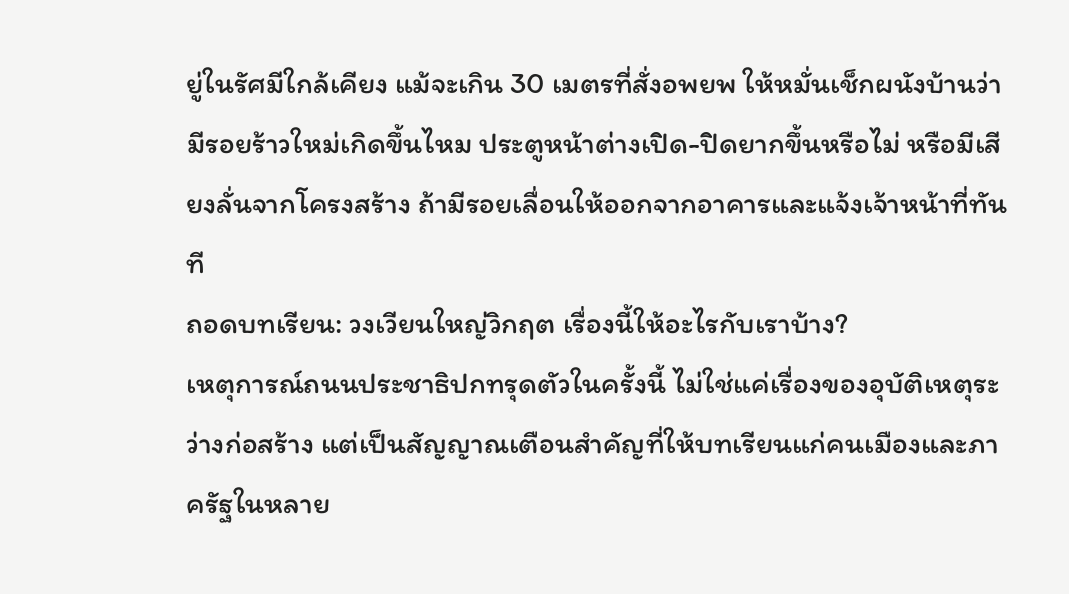ยู่ในรัศมีใกล้เคียง แม้จะเกิน 30 เมตรที่สั่งอพยพ ให้หมั่นเช็กผนังบ้านว่ามีรอยร้าวใหม่เกิดขึ้นไหม ประตูหน้าต่างเปิด-ปิดยากขึ้นหรือไม่ หรือมีเสียงลั่นจากโครงสร้าง ถ้ามีรอยเลื่อนให้ออกจากอาคารและแจ้งเจ้าหน้าที่ทันที
ถอดบทเรียน: วงเวียนใหญ่วิกฤต เรื่องนี้ให้อะไรกับเราบ้าง?
เหตุการณ์ถนนประชาธิปกทรุดตัวในครั้งนี้ ไม่ใช่แค่เรื่องของอุบัติเหตุระว่างก่อสร้าง แต่เป็นสัญญาณเตือนสำคัญที่ให้บทเรียนแก่คนเมืองและภาครัฐในหลาย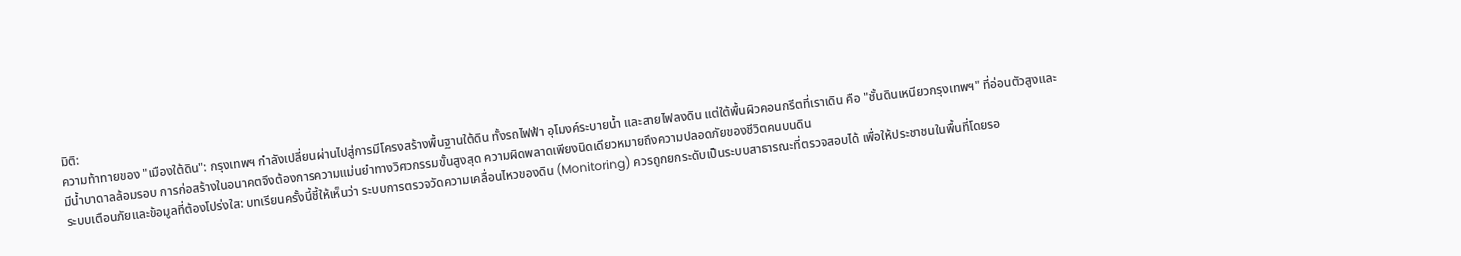มิติ:
ความท้าทายของ "เมืองใต้ดิน": กรุงเทพฯ กำลังเปลี่ยนผ่านไปสู่การมีโครงสร้างพื้นฐานใต้ดิน ทั้งรถไฟฟ้า อุโมงค์ระบายน้ำ และสายไฟลงดิน แต่ใต้พื้นผิวคอนกรีตที่เราเดิน คือ "ชั้นดินเหนียวกรุงเทพฯ" ที่อ่อนตัวสูงและมีน้ำบาดาลล้อมรอบ การก่อสร้างในอนาคตจึงต้องการความแม่นยำทางวิศวกรรมขั้นสูงสุด ความผิดพลาดเพียงนิดเดียวหมายถึงความปลอดภัยของชีวิตคนบนดิน
ระบบเตือนภัยและข้อมูลที่ต้องโปร่งใส: บทเรียนครั้งนี้ชี้ให้เห็นว่า ระบบการตรวจวัดความเคลื่อนไหวของดิน (Monitoring) ควรถูกยกระดับเป็นระบบสาธารณะที่ตรวจสอบได้ เพื่อให้ประชาชนในพื้นที่โดยรอ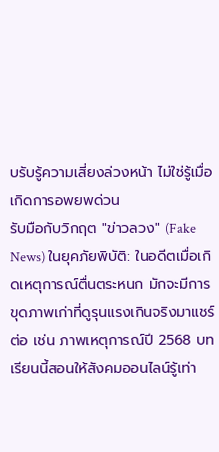บรับรู้ความเสี่ยงล่วงหน้า ไม่ใช่รู้เมื่อเกิดการอพยพด่วน
รับมือกับวิกฤต "ข่าวลวง" (Fake News) ในยุคภัยพิบัติ: ในอดีตเมื่อเกิดเหตุการณ์ตื่นตระหนก มักจะมีการขุดภาพเก่าที่ดูรุนแรงเกินจริงมาแชร์ต่อ เช่น ภาพเหตุการณ์ปี 2568 บทเรียนนี้สอนให้สังคมออนไลน์รู้เท่า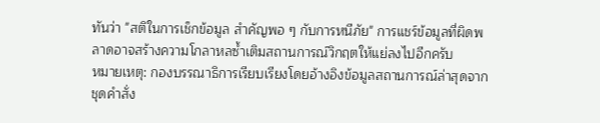ทันว่า "สติในการเช็กข้อมูล สำคัญพอ ๆ กับการหนีภัย" การแชร์ข้อมูลที่ผิดพลาดอาจสร้างความโกลาหลซ้ำเติมสถานการณ์วิกฤตให้แย่ลงไปอีกครับ
หมายเหตุ: กองบรรณาธิการเรียบเรียงโดยอ้างอิงข้อมูลสถานการณ์ล่าสุดจากชุดคำสั่ง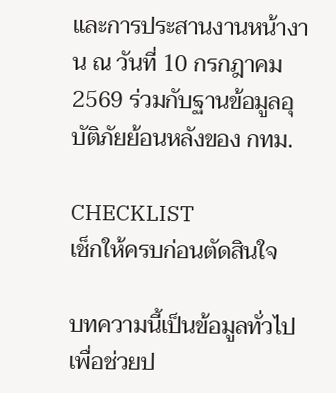และการประสานงานหน้างาน ณ วันที่ 10 กรกฎาคม 2569 ร่วมกับฐานข้อมูลอุบัติภัยย้อนหลังของ กทม.

CHECKLIST
เช็กให้ครบก่อนตัดสินใจ

บทความนี้เป็นข้อมูลทั่วไปเพื่อช่วยป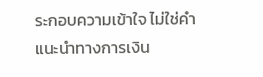ระกอบความเข้าใจ ไม่ใช่คำแนะนำทางการเงิน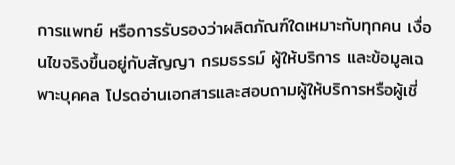การแพทย์ หรือการรับรองว่าผลิตภัณฑ์ใดเหมาะกับทุกคน เงื่อนไขจริงขึ้นอยู่กับสัญญา กรมธรรม์ ผู้ให้บริการ และข้อมูลเฉพาะบุคคล โปรดอ่านเอกสารและสอบถามผู้ให้บริการหรือผู้เชี่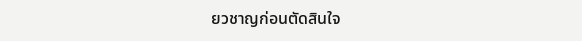ยวชาญก่อนตัดสินใจ